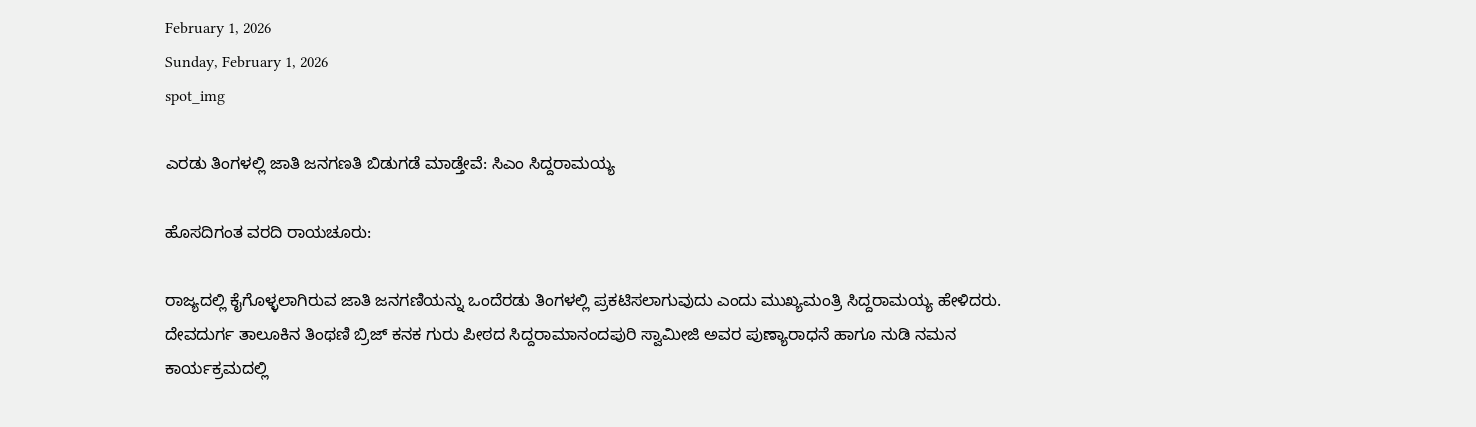February 1, 2026
Sunday, February 1, 2026
spot_img

ಎರಡು ತಿಂಗಳಲ್ಲಿ ಜಾತಿ ಜನಗಣತಿ ಬಿಡುಗಡೆ ಮಾಡ್ತೇವೆ: ಸಿಎಂ ಸಿದ್ದರಾಮಯ್ಯ

ಹೊಸದಿಗಂತ ವರದಿ ರಾಯಚೂರು:

ರಾಜ್ಯದಲ್ಲಿ ಕೈಗೊಳ್ಳಲಾಗಿರುವ ಜಾತಿ ಜನಗಣಿಯನ್ನು ಒಂದೆರಡು ತಿಂಗಳಲ್ಲಿ ಪ್ರಕಟಿಸಲಾಗುವುದು ಎಂದು ಮುಖ್ಯಮಂತ್ರಿ ಸಿದ್ದರಾಮಯ್ಯ ಹೇಳಿದರು. ದೇವದುರ್ಗ ತಾಲೂಕಿನ ತಿಂಥಣಿ ಬ್ರಿಜ್ ಕನಕ ಗುರು ಪೀಠದ ಸಿದ್ದರಾಮಾನಂದಪುರಿ ಸ್ವಾಮೀಜಿ ಅವರ ಪುಣ್ಯಾರಾಧನೆ ಹಾಗೂ ನುಡಿ ನಮನ ಕಾರ್ಯಕ್ರಮದಲ್ಲಿ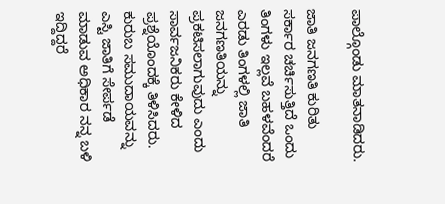ಪಾಲ್ಗೊಂಡು ಮಾತನಾಡಿದರು.

ಜಾತಿ ಜನಗಣತಿ ಕುರಿತು ಸರ್ಕಾರ ಚರ್ಚಿಸುತ್ತಿದೆ ಒಂದು ತಿಂಗಳು ಇಲ್ಲವೆ ಬಹಳವೆಂದರೆ ಎರಡು ತಿಂಗಳಲ್ಲಿ ಜಾತಿ ಜನಗಣತಿಯನ್ನು ಪ್ರಕಟಿಸಲಾಗುವುದು ಎಂದು ಸಾರ್ವಜನಿಕರು ಕೇಳಿದ ಪ್ರಶ್ನೆಯೊಂದಕ್ಕೆ ತಿಳಿಸಿದರು. ಕುರುಬ ಸಮುದಾಯವನ್ನು ಎಸ್ಟಿ ಜಾತಿಗೆ ಸೇರ್ಪಡೆ ಮಾಡುವ ಅಧಿಕಾರ ನನ್ನ ಬಳಿ ಇದ್ದಿದ್ದರೆ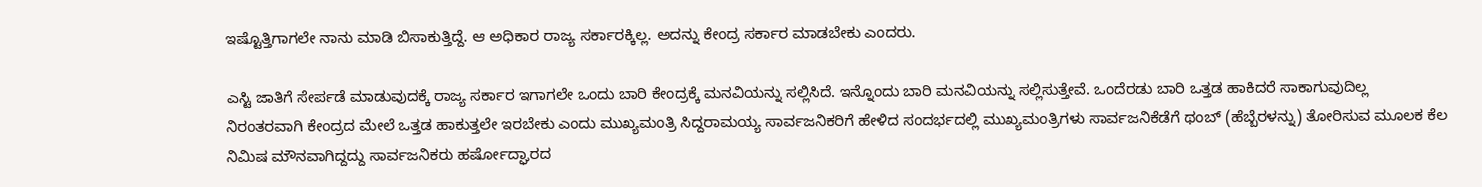ಇಷ್ಟೊತ್ತಿಗಾಗಲೇ ನಾನು ಮಾಡಿ ಬಿಸಾಕುತ್ತಿದ್ದೆ. ಆ ಅಧಿಕಾರ ರಾಜ್ಯ ಸರ್ಕಾರಕ್ಕಿಲ್ಲ. ಅದನ್ನು ಕೇಂದ್ರ ಸರ್ಕಾರ ಮಾಡಬೇಕು ಎಂದರು.

ಎಸ್ಟಿ ಜಾತಿಗೆ ಸೇರ್ಪಡೆ ಮಾಡುವುದಕ್ಕೆ ರಾಜ್ಯ ಸರ್ಕಾರ ಇಗಾಗಲೇ ಒಂದು ಬಾರಿ ಕೇಂದ್ರಕ್ಕೆ ಮನವಿಯನ್ನು ಸಲ್ಲಿಸಿದೆ. ಇನ್ನೊಂದು ಬಾರಿ ಮನವಿಯನ್ನು ಸಲ್ಲಿಸುತ್ತೇವೆ. ಒಂದೆರಡು ಬಾರಿ ಒತ್ತಡ ಹಾಕಿದರೆ ಸಾಕಾಗುವುದಿಲ್ಲ ನಿರಂತರವಾಗಿ ಕೇಂದ್ರದ ಮೇಲೆ ಒತ್ತಡ ಹಾಕುತ್ತಲೇ ಇರಬೇಕು ಎಂದು ಮುಖ್ಯಮಂತ್ರಿ ಸಿದ್ದರಾಮಯ್ಯ ಸಾರ್ವಜನಿಕರಿಗೆ ಹೇಳಿದ ಸಂದರ್ಭದಲ್ಲಿ ಮುಖ್ಯಮಂತ್ರಿಗಳು ಸಾರ್ವಜನಿಕೆಡೆಗೆ ಥಂಬ್ (ಹೆಬ್ಬೆರಳನ್ನು) ತೋರಿಸುವ ಮೂಲಕ ಕೆಲ ನಿಮಿಷ ಮೌನವಾಗಿದ್ದದ್ದು ಸಾರ್ವಜನಿಕರು ಹರ್ಷೋದ್ಘಾರದ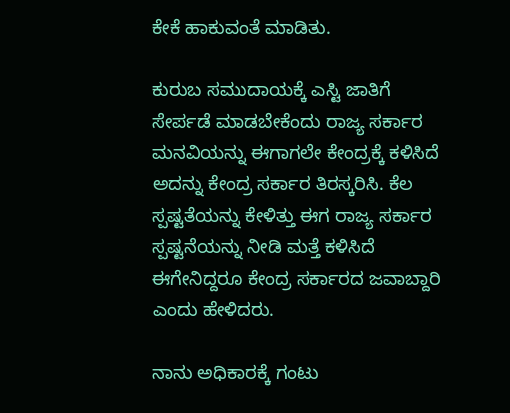ಕೇಕೆ ಹಾಕುವಂತೆ ಮಾಡಿತು.

ಕುರುಬ ಸಮುದಾಯಕ್ಕೆ ಎಸ್ಟಿ ಜಾತಿಗೆ ಸೇರ್ಪಡೆ ಮಾಡಬೇಕೆಂದು ರಾಜ್ಯ ಸರ್ಕಾರ ಮನವಿಯನ್ನು ಈಗಾಗಲೇ ಕೇಂದ್ರಕ್ಕೆ ಕಳಿಸಿದೆ ಅದನ್ನು ಕೇಂದ್ರ ಸರ್ಕಾರ ತಿರಸ್ಕರಿಸಿ. ಕೆಲ ಸ್ಪಷ್ಟತೆಯನ್ನು ಕೇಳಿತ್ತು ಈಗ ರಾಜ್ಯ ಸರ್ಕಾರ ಸ್ಪಷ್ಟನೆಯನ್ನು ನೀಡಿ ಮತ್ತೆ ಕಳಿಸಿದೆ ಈಗೇನಿದ್ದರೂ ಕೇಂದ್ರ ಸರ್ಕಾರದ ಜವಾಬ್ದಾರಿ ಎಂದು ಹೇಳಿದರು.

ನಾನು ಅಧಿಕಾರಕ್ಕೆ ಗಂಟು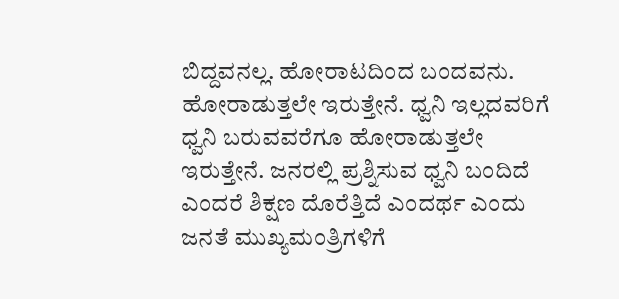ಬಿದ್ದವನಲ್ಲ. ಹೋರಾಟದಿಂದ ಬಂದವನು. ಹೋರಾಡುತ್ತಲೇ ಇರುತ್ತೇನೆ. ಧ್ವನಿ ಇಲ್ಲದವರಿಗೆ ಧ್ವನಿ ಬರುವವರೆಗೂ ಹೋರಾಡುತ್ತಲೇ ಇರುತ್ತೇನೆ. ಜನರಲ್ಲಿ ಪ್ರಶ್ನಿಸುವ ಧ್ವನಿ ಬಂದಿದೆ ಎಂದರೆ ಶಿಕ್ಷಣ ದೊರೆತ್ತಿದೆ ಎಂದರ್ಥ ಎಂದು ಜನತೆ ಮುಖ್ಯಮಂತ್ರಿಗಳಿಗೆ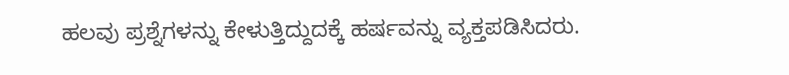ಹಲವು ಪ್ರಶ್ನೆಗಳನ್ನು ಕೇಳುತ್ತಿದ್ದುದಕ್ಕೆ ಹರ್ಷವನ್ನು ವ್ಯಕ್ತಪಡಿಸಿದರು.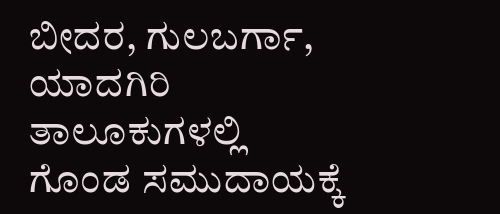ಬೀದರ, ಗುಲಬರ್ಗಾ, ಯಾದಗಿರಿ ತಾಲೂಕುಗಳಲ್ಲಿ ಗೊಂಡ ಸಮುದಾಯಕ್ಕೆ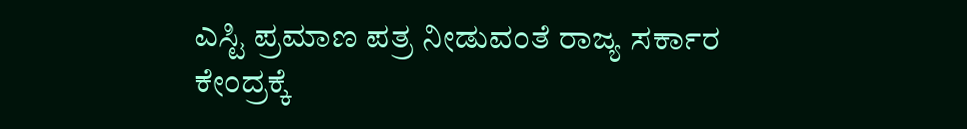ಎಸ್ಟಿ ಪ್ರಮಾಣ ಪತ್ರ ನೀಡುವಂತೆ ರಾಜ್ಯ ಸರ್ಕಾರ ಕೇಂದ್ರಕ್ಕೆ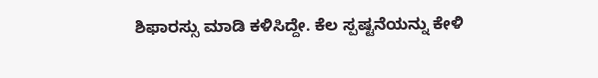ಶಿಫಾರಸ್ಸು ಮಾಡಿ ಕಳಿಸಿದ್ದೇ. ಕೆಲ ಸ್ಪಷ್ಟನೆಯನ್ನು ಕೇಳಿ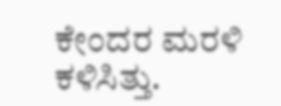ಕೇಂದರ ಮರಳಿ ಕಳಿಸಿತ್ತು.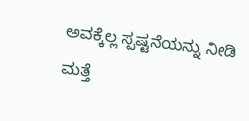ಅವಕ್ಕೆಲ್ಲ ಸ್ಪಷ್ಟನೆಯನ್ನು ನೀಡಿ ಮತ್ತೆ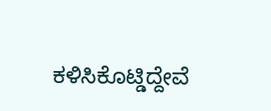ಕಳಿಸಿಕೊಟ್ಡಿದ್ದೇವೆ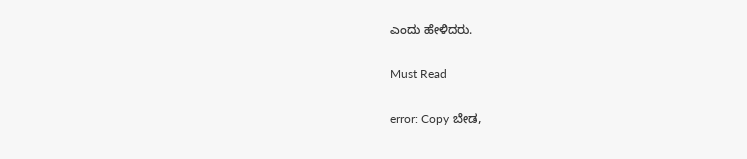ಎಂದು ಹೇಳಿದರು.

Must Read

error: Copy ಬೇಡ,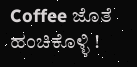Coffee ಜೊತೆ ಹಂಚಿಕೊಳ್ಳಿ !